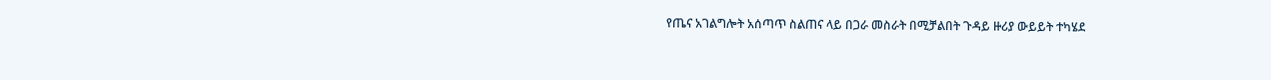የጤና አገልግሎት አሰጣጥ ስልጠና ላይ በጋራ መስራት በሚቻልበት ጉዳይ ዙሪያ ውይይት ተካሄደ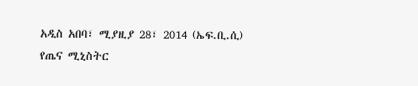አዲስ አበባ፣ ሚያዚያ 28፣ 2014 (ኤፍ.ቢ.ሲ) የጤና ሚኒስትር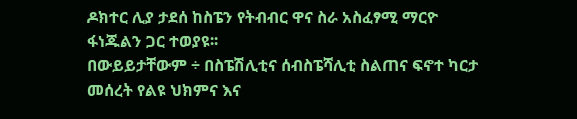ዶክተር ሊያ ታደሰ ከስፔን የትብብር ዋና ስራ አስፈፃሚ ማርዮ ፋነጁልን ጋር ተወያዩ፡፡
በውይይታቸውም ÷ በስፔሽሊቲና ሰብስፔሻሊቲ ስልጠና ፍኖተ ካርታ መሰረት የልዩ ህክምና እና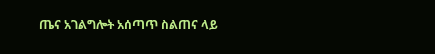ጤና አገልግሎት አሰጣጥ ስልጠና ላይ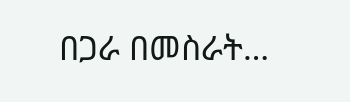በጋራ በመስራት…